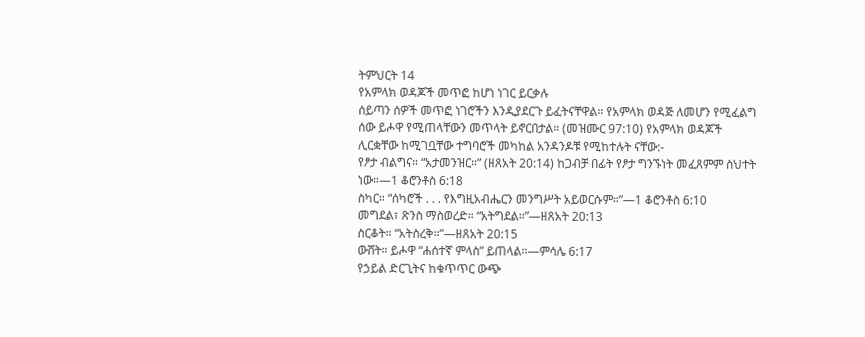ትምህርት 14
የአምላክ ወዳጆች መጥፎ ከሆነ ነገር ይርቃሉ
ሰይጣን ሰዎች መጥፎ ነገሮችን እንዲያደርጉ ይፈትናቸዋል። የአምላክ ወዳጅ ለመሆን የሚፈልግ ሰው ይሖዋ የሚጠላቸውን መጥላት ይኖርበታል። (መዝሙር 97:10) የአምላክ ወዳጆች ሊርቋቸው ከሚገቧቸው ተግባሮች መካከል አንዳንዶቹ የሚከተሉት ናቸው:-
የፆታ ብልግና። “አታመንዝር።” (ዘጸአት 20:14) ከጋብቻ በፊት የፆታ ግንኙነት መፈጸምም ስህተት ነው።—1 ቆሮንቶስ 6:18
ስካር። “ሰካሮች . . . የእግዚአብሔርን መንግሥት አይወርሱም።”—1 ቆሮንቶስ 6:10
መግደል፣ ጽንስ ማስወረድ። “አትግደል።”—ዘጸአት 20:13
ስርቆት። “አትስረቅ።”—ዘጸአት 20:15
ውሸት። ይሖዋ “ሐሰተኛ ምላስ” ይጠላል።—ምሳሌ 6:17
የኃይል ድርጊትና ከቁጥጥር ውጭ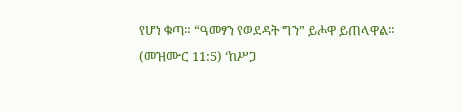የሆነ ቁጣ። “ዓመፃን የወደዳት ግን” ይሖዋ ይጠላዋል። (መዝሙር 11:5) ‘ከሥጋ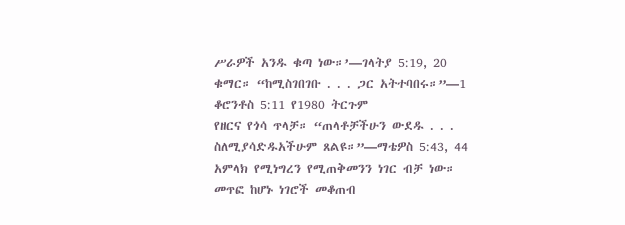ሥራዎች አንዱ ቁጣ ነው።’—ገላትያ 5:19, 20
ቁማር። “ከሚስገበገቡ . . . ጋር አትተባበሩ።”—1 ቆሮንቶስ 5:11 የ1980 ትርጉም
የዘርና የጎሳ ጥላቻ። “ጠላቶቻችሁን ውደዱ . . . ስለሚያሳድዱአችሁም ጸልዩ።”—ማቴዎስ 5:43, 44
አምላክ የሚነግረን የሚጠቅመንን ነገር ብቻ ነው። መጥፎ ከሆኑ ነገሮች መቆጠብ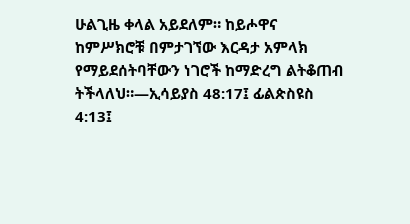ሁልጊዜ ቀላል አይደለም። ከይሖዋና ከምሥክሮቹ በምታገኘው እርዳታ አምላክ የማይደሰትባቸውን ነገሮች ከማድረግ ልትቆጠብ ትችላለህ።—ኢሳይያስ 48:17፤ ፊልጵስዩስ 4:13፤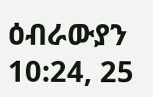ዕብራውያን 10:24, 25